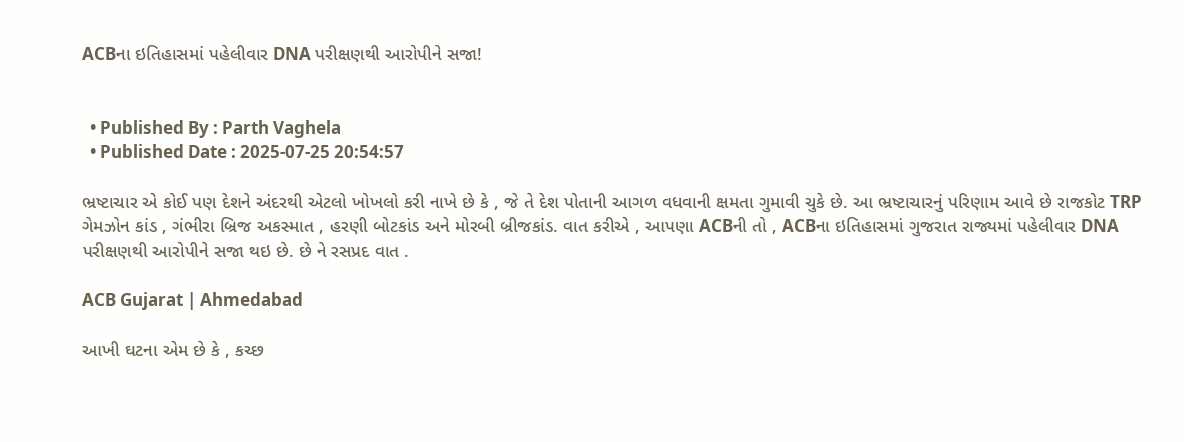ACBના ઇતિહાસમાં પહેલીવાર DNA પરીક્ષણથી આરોપીને સજા!


  • Published By : Parth Vaghela
  • Published Date : 2025-07-25 20:54:57

ભ્રષ્ટાચાર એ કોઈ પણ દેશને અંદરથી એટલો ખોખલો કરી નાખે છે કે , જે તે દેશ પોતાની આગળ વધવાની ક્ષમતા ગુમાવી ચુકે છે. આ ભ્રષ્ટાચારનું પરિણામ આવે છે રાજકોટ TRP ગેમઝોન કાંડ , ગંભીરા બ્રિજ અકસ્માત , હરણી બોટકાંડ અને મોરબી બ્રીજકાંડ. વાત કરીએ , આપણા ACBની તો , ACBના ઇતિહાસમાં ગુજરાત રાજ્યમાં પહેલીવાર DNA પરીક્ષણથી આરોપીને સજા થઇ છે. છે ને રસપ્રદ વાત .

ACB Gujarat | Ahmedabad

આખી ઘટના એમ છે કે , કચ્છ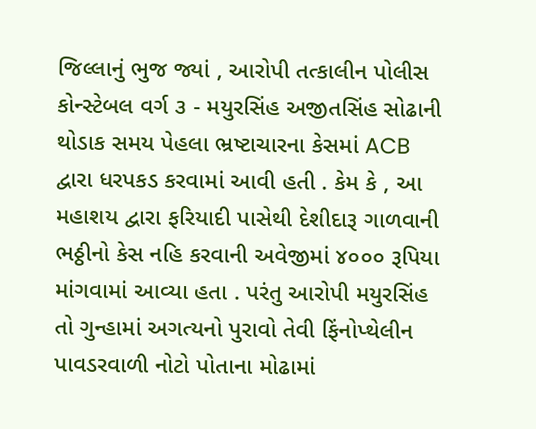જિલ્લાનું ભુજ જ્યાં , આરોપી તત્કાલીન પોલીસ કોન્સ્ટેબલ વર્ગ ૩ - મયુરસિંહ અજીતસિંહ સોઢાની થોડાક સમય પેહલા ભ્રષ્ટાચારના કેસમાં ACB દ્વારા ધરપકડ કરવામાં આવી હતી . કેમ કે , આ મહાશય દ્વારા ફરિયાદી પાસેથી દેશીદારૂ ગાળવાની ભઠ્ઠીનો કેસ નહિ કરવાની અવેજીમાં ૪૦૦૦ રૂપિયા માંગવામાં આવ્યા હતા . પરંતુ આરોપી મયુરસિંહ તો ગુન્હામાં અગત્યનો પુરાવો તેવી ફિંનોપ્થેલીન પાવડરવાળી નોટો પોતાના મોઢામાં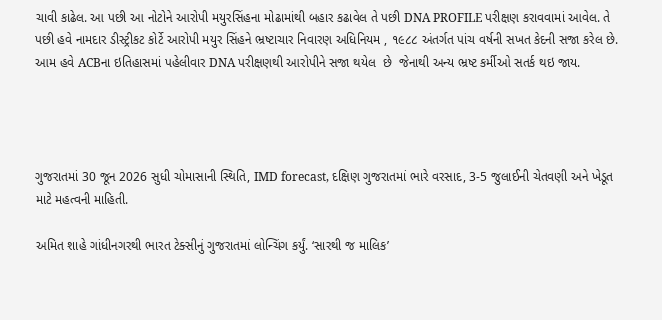ચાવી કાઢેલ. આ પછી આ નોટોને આરોપી મયુરસિંહના મોઢામાંથી બહાર કઢાવેલ તે પછી DNA PROFILE પરીક્ષણ કરાવવામાં આવેલ. તે પછી હવે નામદાર ડીસ્ટ્રીકટ કોર્ટે આરોપી મયુર સિંહને ભ્રષ્ટાચાર નિવારણ અધિનિયમ , ૧૯૮૮ અંતર્ગત પાંચ વર્ષની સખત કેદની સજા કરેલ છે. આમ હવે ACBના ઇતિહાસમાં પહેલીવાર DNA પરીક્ષણથી આરોપીને સજા થયેલ  છે  જેનાથી અન્ય ભ્રષ્ટ કર્મીઓ સતર્ક થઇ જાય.




ગુજરાતમાં 30 જૂન 2026 સુધી ચોમાસાની સ્થિતિ, IMD forecast, દક્ષિણ ગુજરાતમાં ભારે વરસાદ, 3-5 જુલાઈની ચેતવણી અને ખેડૂત માટે મહત્વની માહિતી.

અમિત શાહે ગાંધીનગરથી ભારત ટેક્સીનું ગુજરાતમાં લોન્ચિંગ કર્યું. ‘સારથી જ માલિક’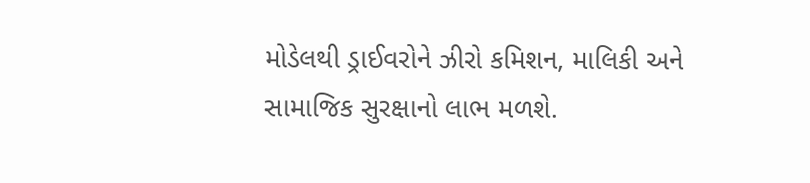મોડેલથી ડ્રાઈવરોને ઝીરો કમિશન, માલિકી અને સામાજિક સુરક્ષાનો લાભ મળશે.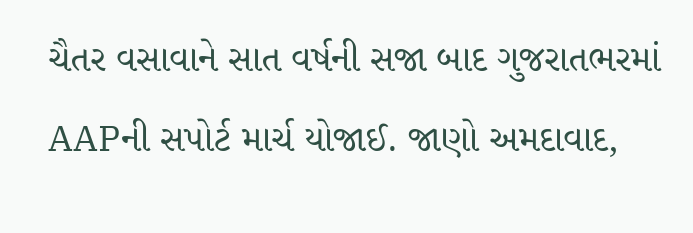ચૈતર વસાવાને સાત વર્ષની સજા બાદ ગુજરાતભરમાં AAPની સપોર્ટ માર્ચ યોજાઈ. જાણો અમદાવાદ,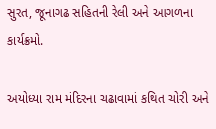સુરત, જૂનાગઢ સહિતની રેલી અને આગળના કાર્યક્રમો.

અયોધ્યા રામ મંદિરના ચઢાવામાં કથિત ચોરી અને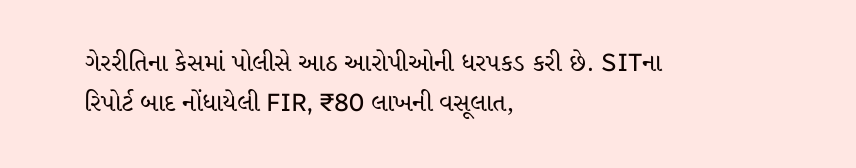ગેરરીતિના કેસમાં પોલીસે આઠ આરોપીઓની ધરપકડ કરી છે. SITના રિપોર્ટ બાદ નોંધાયેલી FIR, ₹80 લાખની વસૂલાત,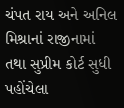ચંપત રાય અને અનિલ મિશ્રાનાં રાજીનામાં તથા સુપ્રીમ કોર્ટ સુધી પહોંચેલા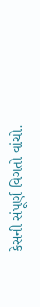કેસની સંપૂર્ણ વિગતો વાંચો.